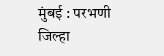मुंबई : परभणी जिल्हा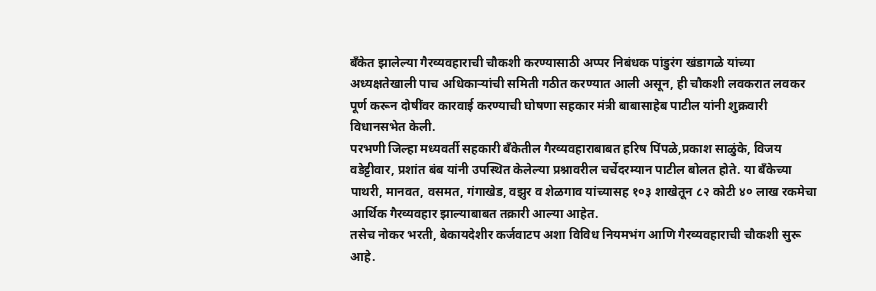बँकेत झालेल्या गैरव्यवहाराची चौकशी करण्यासाठी अप्पर निबंधक पांडुरंग खंडागळे यांच्या अध्यक्षतेखाली पाच अधिकाऱ्यांची समिती गठीत करण्यात आली असून, ही चौकशी लवकरात लवकर पूर्ण करून दोषींवर कारवाई करण्याची घोषणा सहकार मंत्री बाबासाहेब पाटील यांनी शुक्रवारी विधानसभेत केली.
परभणी जिल्हा मध्यवर्ती सहकारी बँकेतील गैरव्यवहाराबाबत हरिष पिंपळे,प्रकाश साळुंके, विजय वडेट्टीवार, प्रशांत बंब यांनी उपस्थित केलेल्या प्रश्नावरील चर्चेदरम्यान पाटील बोलत होते. या बँकेच्या पाथरी, मानवत, वसमत, गंगाखेड, वझुर व शेळगाव यांच्यासह १०३ शाखेतून ८२ कोटी ४० लाख रकमेचा आर्थिक गैरव्यवहार झाल्याबाबत तक्रारी आल्या आहेत.
तसेच नोकर भरती, बेकायदेशीर कर्जवाटप अशा विविध नियमभंग आणि गैरव्यवहाराची चौकशी सुरू आहे.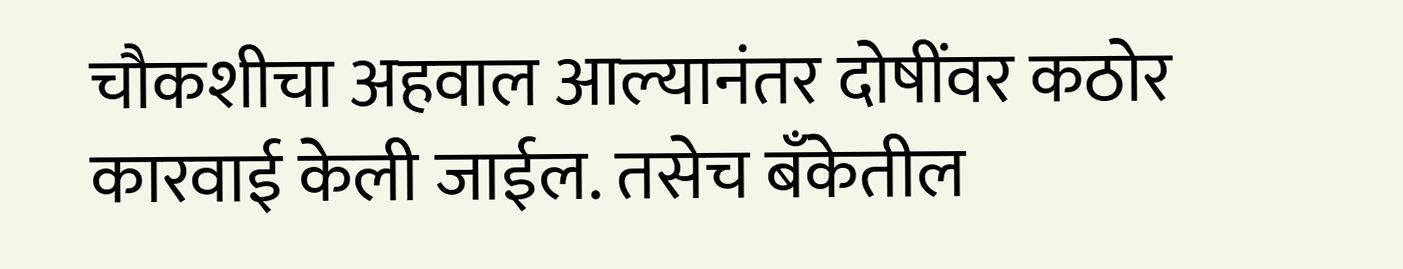चौकशीचा अहवाल आल्यानंतर दोषींवर कठोर कारवाई केली जाईल. तसेच बँकेतील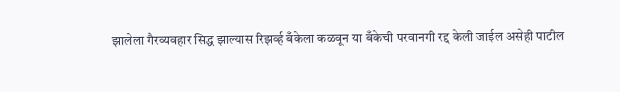झालेला गैरव्यवहार सिद्ध झाल्यास रिझर्व्ह बँकेला कळवून या बँकेची परवानगी रद्द केली जाईल असेही पाटील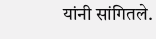यांनी सांगितले.